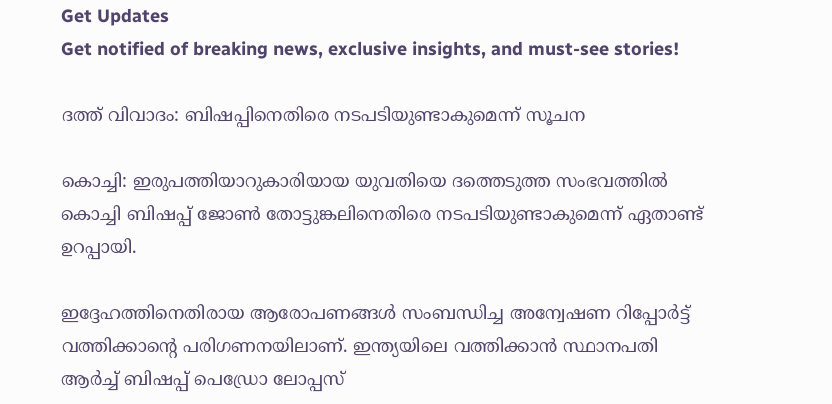Get Updates
Get notified of breaking news, exclusive insights, and must-see stories!

ദത്ത്‌ വിവാദം: ബിഷപ്പിനെതിരെ നടപടിയുണ്ടാകുമെന്ന്‌ സൂചന

കൊച്ചി: ഇരുപത്തിയാറുകാരിയായ യുവതിയെ ദത്തെടുത്ത സംഭവത്തില്‍ കൊച്ചി ബിഷപ്പ്‌ ജോണ്‍ തോട്ടുങ്കലിനെതിരെ നടപടിയുണ്ടാകുമെന്ന്‌ ഏതാണ്ട്‌ ഉറപ്പായി.

ഇദ്ദേഹത്തിനെതിരായ ആരോപണങ്ങള്‍ സംബന്ധിച്ച അന്വേഷണ റിപ്പോര്‍ട്ട്‌ വത്തിക്കാന്റെ പരിഗണനയിലാണ്‌. ഇന്ത്യയിലെ വത്തിക്കാന്‍ സ്ഥാനപതി ആര്‍ച്ച്‌ ബിഷപ്പ്‌ പെഡ്രോ ലോപ്പസ്‌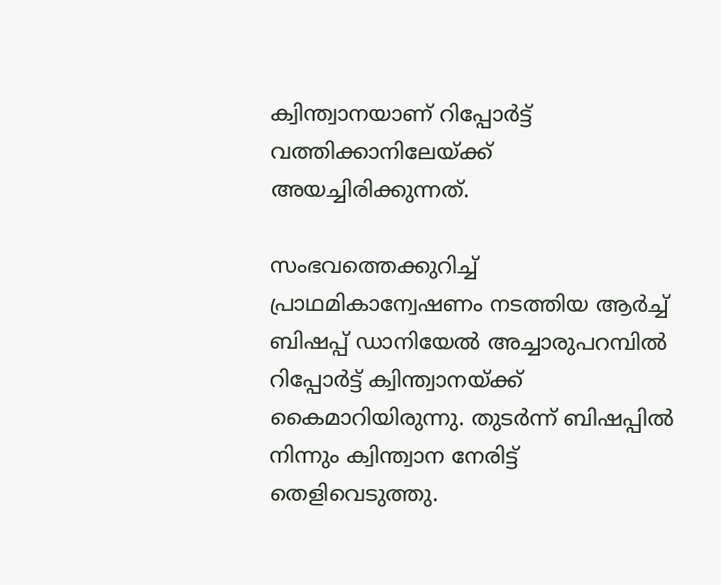ക്വിന്ത്വാനയാണ്‌ റിപ്പോര്‍ട്ട്‌ വത്തിക്കാനിലേയ്‌ക്ക്‌ അയച്ചിരിക്കുന്നത്‌.

സംഭവത്തെക്കുറിച്ച്‌ പ്രാഥമികാന്വേഷണം നടത്തിയ ആര്‍ച്ച്‌ ബിഷപ്പ്‌ ഡാനിയേല്‍ അച്ചാരുപറമ്പില്‍ റിപ്പോര്‍ട്ട്‌ ക്വിന്ത്വാനയ്‌ക്ക്‌ കൈമാറിയിരുന്നു. തുടര്‍ന്ന്‌ ബിഷപ്പില്‍ നിന്നും ക്വിന്ത്വാന നേരിട്ട്‌ തെളിവെടുത്തു.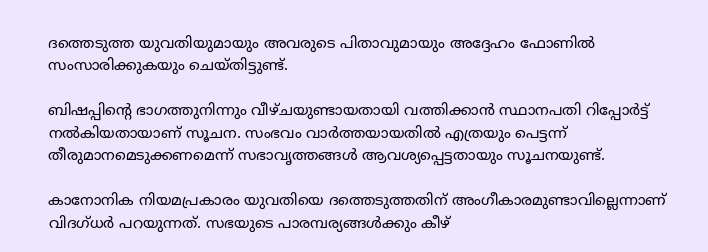ദത്തെടുത്ത യുവതിയുമായും അവരുടെ പിതാവുമായും അദ്ദേഹം ഫോണില്‍ സംസാരിക്കുകയും ചെയ്‌തിട്ടുണ്ട്‌.

ബിഷപ്പിന്റെ ഭാഗത്തുനിന്നും വീഴ്‌ചയുണ്ടായതായി വത്തിക്കാന്‍ സ്ഥാനപതി റിപ്പോര്‍ട്ട്‌ നല്‍കിയതായാണ്‌ സൂചന. സംഭവം വാര്‍ത്തയായതില്‍ എത്രയും പെട്ടന്ന്‌ തീരുമാനമെടുക്കണമെന്ന്‌ സഭാവൃത്തങ്ങള്‍ ആവശ്യപ്പെട്ടതായും സൂചനയുണ്ട്‌.

കാനോനിക നിയമപ്രകാരം യുവതിയെ ദത്തെടുത്തതിന്‌ അംഗീകാരമുണ്ടാവില്ലെന്നാണ്‌ വിദഗ്‌ധര്‍ പറയുന്നത്‌. സഭയുടെ പാരമ്പര്യങ്ങള്‍ക്കും കീഴ്‌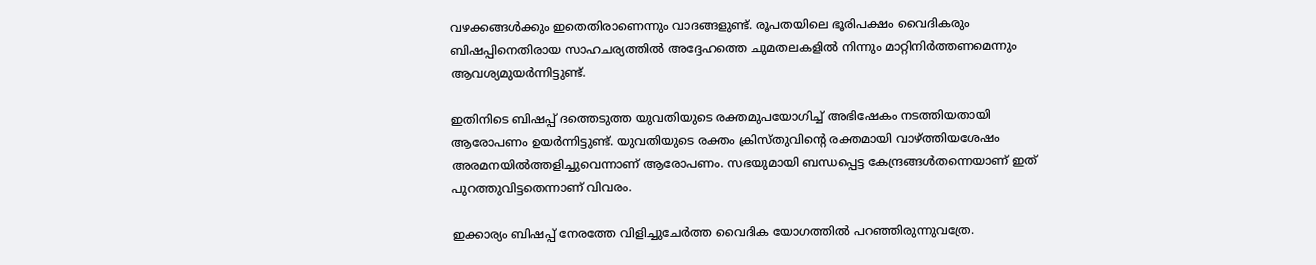വഴക്കങ്ങള്‍ക്കും ഇതെതിരാണെന്നും വാദങ്ങളുണ്ട്‌. രൂപതയിലെ ഭൂരിപക്ഷം വൈദികരും ബിഷപ്പിനെതിരായ സാഹചര്യത്തില്‍ അദ്ദേഹത്തെ ചുമതലകളില്‍ നിന്നും മാറ്റിനിര്‍ത്തണമെന്നും ആവശ്യമുയര്‍ന്നിട്ടുണ്ട്‌.

ഇതിനിടെ ബിഷപ്പ്‌ ദത്തെടുത്ത യുവതിയുടെ രക്തമുപയോഗിച്ച്‌ അഭിഷേകം നടത്തിയതായി ആരോപണം ഉയര്‍ന്നിട്ടുണ്ട്‌. യുവതിയുടെ രക്തം ക്രിസ്‌തുവിന്റെ രക്തമായി വാഴ്‌ത്തിയശേഷം അരമനയില്‍ത്തളിച്ചുവെന്നാണ്‌ ആരോപണം. സഭയുമായി ബന്ധപ്പെട്ട കേന്ദ്രങ്ങള്‍തന്നെയാണ്‌ ഇത്‌ പുറത്തുവിട്ടതെന്നാണ്‌ വിവരം.

ഇക്കാര്യം ബിഷപ്പ്‌ നേരത്തേ വിളിച്ചുചേര്‍ത്ത വൈദിക യോഗത്തില്‍ പറഞ്ഞിരുന്നുവത്രേ.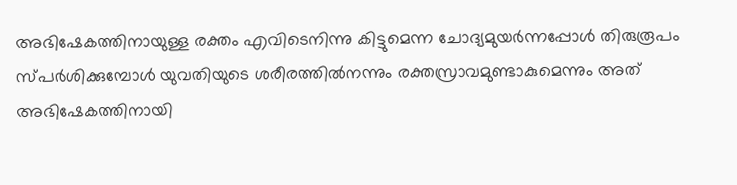അഭിഷേകത്തിനായുള്ള രക്തം എവിടെനിന്നു കിട്ടുമെന്ന ചോദ്യമുയര്‍ന്നപ്പോള്‍ തിരുരൂപം സ്‌പര്‍ശിക്കുമ്പോള്‍ യുവതിയുടെ ശരീരത്തില്‍നന്നും രക്തസ്രാവമുണ്ടാകുമെന്നും അത്‌ അഭിഷേകത്തിനായി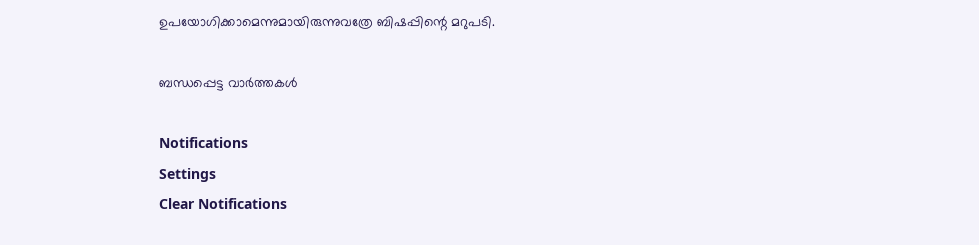ഉപയോഗിക്കാമെന്നുമായിരുന്നുവത്രേ ബിഷപ്പിന്റെ മറുപടി.

ബന്ധപ്പെട്ട വാര്‍ത്തകള്‍

Notifications
Settings
Clear Notifications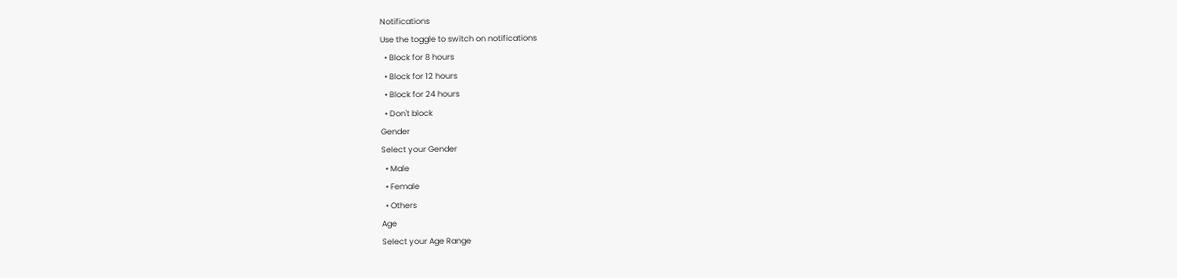Notifications
Use the toggle to switch on notifications
  • Block for 8 hours
  • Block for 12 hours
  • Block for 24 hours
  • Don't block
Gender
Select your Gender
  • Male
  • Female
  • Others
Age
Select your Age Range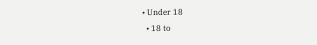• Under 18
  • 18 to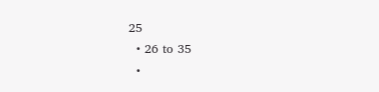25
  • 26 to 35
  •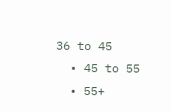36 to 45
  • 45 to 55
  • 55+